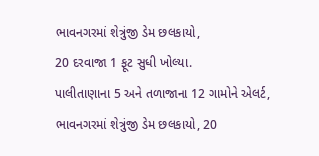ભાવનગરમાં શેત્રુંજી ડેમ છલકાયો,
20 દરવાજા 1 ફૂટ સુધી ખોલ્યા.
પાલીતાણાના 5 અને તળાજાના 12 ગામોને એલર્ટ,
ભાવનગરમાં શેત્રુંજી ડેમ છલકાયો, 20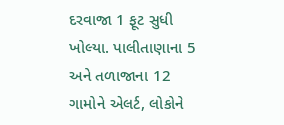દરવાજા 1 ફૂટ સુધી ખોલ્યા. પાલીતાણાના 5 અને તળાજાના 12 ગામોને એલર્ટ, લોકોને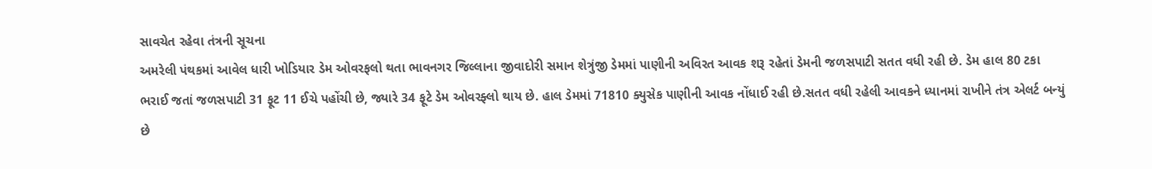સાવચેત રહેવા તંત્રની સૂચના
અમરેલી પંથકમાં આવેલ ધારી ખોડિયાર ડેમ ઓવરફલો થતા ભાવનગર જિલ્લાના જીવાદોરી સમાન શેત્રુંજી ડેમમાં પાણીની અવિરત આવક શરૂ રહેતાં ડેમની જળસપાટી સતત વધી રહી છે. ડેમ હાલ 80 ટકા ભરાઈ જતાં જળસપાટી 31 ફૂટ 11 ઈચે પહોંચી છે, જ્યારે 34 ફૂટે ડેમ ઓવરફ્લો થાય છે. હાલ ડેમમાં 71810 ક્યુસેક પાણીની આવક નોંધાઈ રહી છે.સતત વધી રહેલી આવકને ધ્યાનમાં રાખીને તંત્ર એલર્ટ બન્યું છે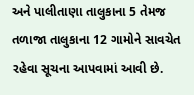અને પાલીતાણા તાલુકાના 5 તેમજ તળાજા તાલુકાના 12 ગામોને સાવચેત રહેવા સૂચના આપવામાં આવી છે.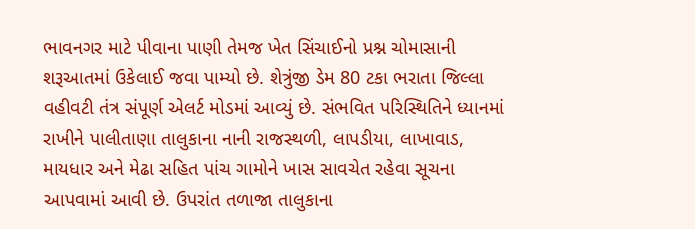ભાવનગર માટે પીવાના પાણી તેમજ ખેત સિંચાઈનો પ્રશ્ન ચોમાસાની શરૂઆતમાં ઉકેલાઈ જવા પામ્યો છે. શેત્રુંજી ડેમ 80 ટકા ભરાતા જિલ્લા વહીવટી તંત્ર સંપૂર્ણ એલર્ટ મોડમાં આવ્યું છે. સંભવિત પરિસ્થિતિને ધ્યાનમાં રાખીને પાલીતાણા તાલુકાના નાની રાજસ્થળી, લાપડીયા, લાખાવાડ, માયધાર અને મેઢા સહિત પાંચ ગામોને ખાસ સાવચેત રહેવા સૂચના આપવામાં આવી છે. ઉપરાંત તળાજા તાલુકાના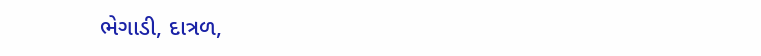ભેગાડી, દાત્રળ,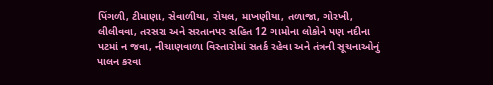પિંગળી, ટીમાણા, સેવાળીયા, રોયલ, માખણીયા, તળાજા, ગોરખી, લીલીવવા, તરસરા અને સરતાનપર સહિત 12 ગામોના લોકોને પણ નદીના પટમાં ન જવા, નીચાણવાળા વિસ્તારોમાં સતર્ક રહેવા અને તંત્રની સૂચનાઓનું પાલન કરવા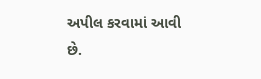અપીલ કરવામાં આવી છે.